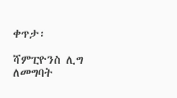ቀጥታ፡

ሻምፒዮንስ ሊግ ለመግባት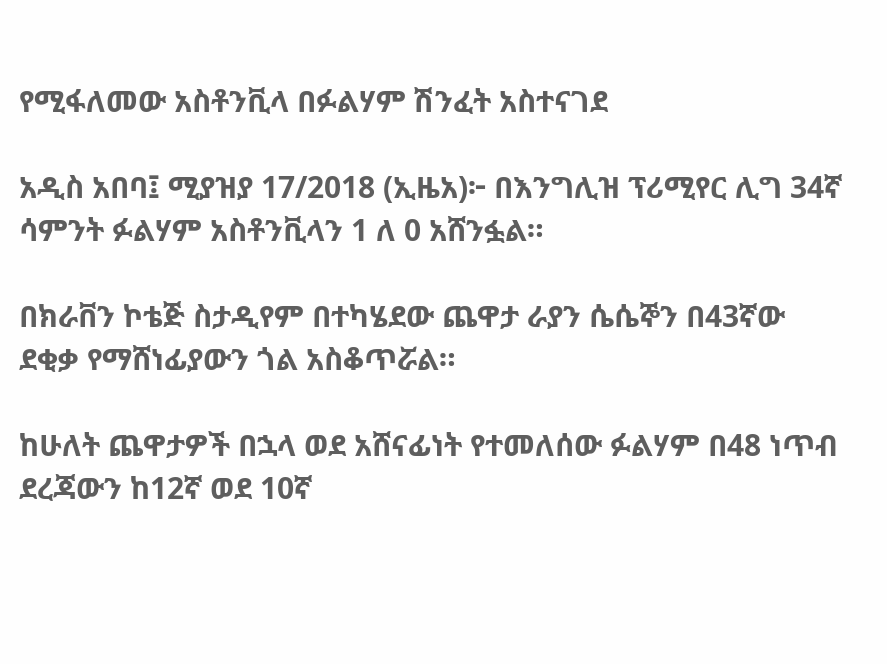የሚፋለመው አስቶንቪላ በፉልሃም ሽንፈት አስተናገደ

አዲስ አበባ፤ ሚያዝያ 17/2018 (ኢዜአ)፦ በእንግሊዝ ፕሪሚየር ሊግ 34ኛ ሳምንት ፉልሃም አስቶንቪላን 1 ለ 0 አሸንፏል።

በክራቨን ኮቴጅ ስታዲየም በተካሄደው ጨዋታ ራያን ሴሴኞን በ43ኛው ደቂቃ የማሸነፊያውን ጎል አስቆጥሯል።

ከሁለት ጨዋታዎች በኋላ ወደ አሸናፊነት የተመለሰው ፉልሃም በ48 ነጥብ ደረጃውን ከ12ኛ ወደ 10ኛ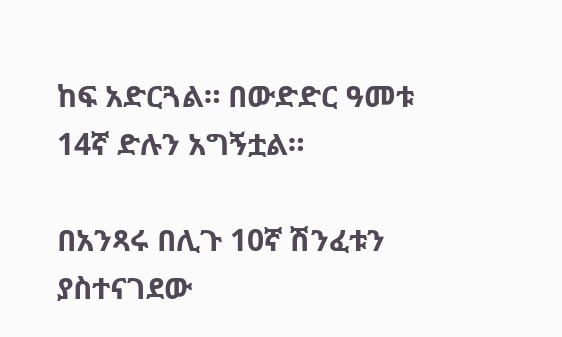ከፍ አድርጓል። በውድድር ዓመቱ 14ኛ ድሉን አግኝቷል።

በአንጻሩ በሊጉ 10ኛ ሽንፈቱን ያስተናገደው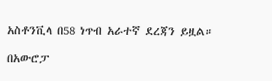አስቶንቪላ በ58 ነጥብ አራተኛ ደረጃን ይዟል።

በአውሮፓ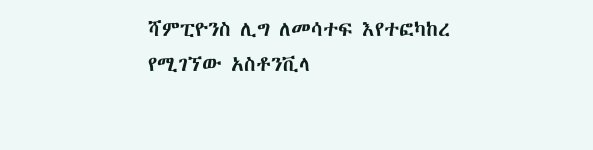ሻምፒዮንስ ሊግ ለመሳተፍ እየተፎካከረ የሚገኘው አስቶንቪላ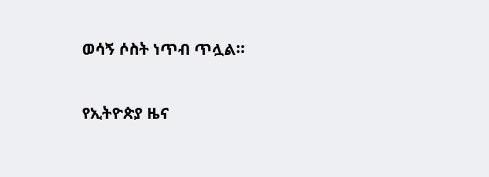ወሳኝ ሶስት ነጥብ ጥሏል።

የኢትዮጵያ ዜና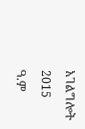አገልግሎት
2015
ዓ.ም